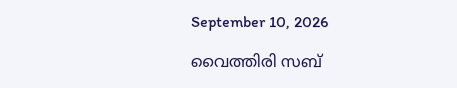September 10, 2026

വൈത്തിരി സബ്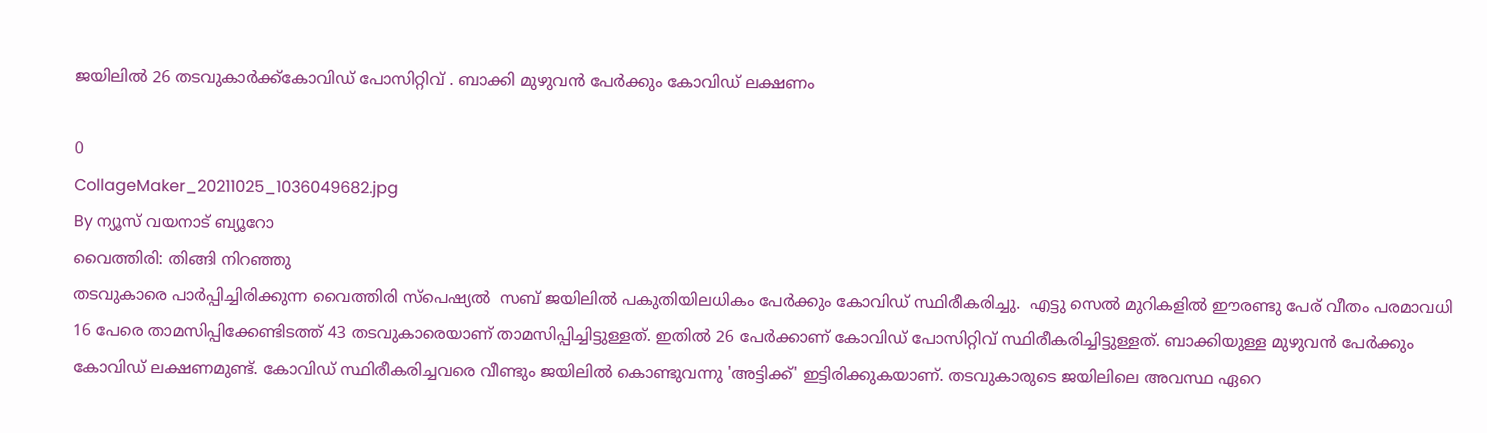ജയിലിൽ 26 തടവുകാർക്ക്കോവിഡ് പോസിറ്റിവ് . ബാക്കി മുഴുവൻ പേർക്കും കോവിഡ് ലക്ഷണം

0
CollageMaker_20211025_1036049682.jpg
By ന്യൂസ് വയനാട് ബ്യൂറോ
വൈത്തിരി: തിങ്ങി നിറഞ്ഞു
തടവുകാരെ പാർപ്പിച്ചിരിക്കുന്ന വൈത്തിരി സ്‌പെഷ്യൽ  സബ് ജയിലിൽ പകുതിയിലധികം പേർക്കും കോവിഡ് സ്ഥിരീകരിച്ചു.  എട്ടു സെൽ മുറികളിൽ ഈരണ്ടു പേര് വീതം പരമാവധി 16 പേരെ താമസിപ്പിക്കേണ്ടിടത്ത്‌ 43 തടവുകാരെയാണ് താമസിപ്പിച്ചിട്ടുള്ളത്. ഇതിൽ 26 പേർക്കാണ് കോവിഡ് പോസിറ്റിവ് സ്ഥിരീകരിച്ചിട്ടുള്ളത്. ബാക്കിയുള്ള മുഴുവൻ പേർക്കും കോവിഡ് ലക്ഷണമുണ്ട്. കോവിഡ് സ്ഥിരീകരിച്ചവരെ വീണ്ടും ജയിലിൽ കൊണ്ടുവന്നു 'അട്ടിക്ക്' ഇട്ടിരിക്കുകയാണ്. തടവുകാരുടെ ജയിലിലെ അവസ്ഥ ഏറെ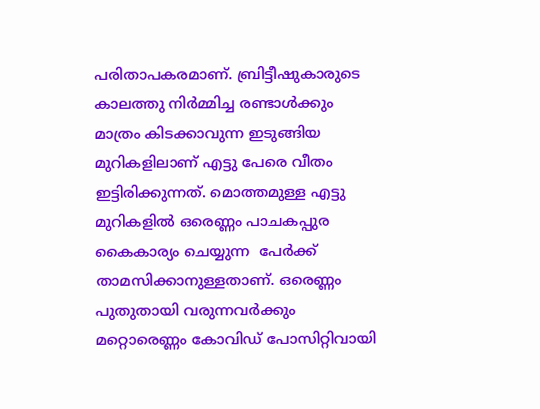പരിതാപകരമാണ്. ബ്രിട്ടീഷുകാരുടെ കാലത്തു നിർമ്മിച്ച രണ്ടാൾക്കും മാത്രം കിടക്കാവുന്ന ഇടുങ്ങിയ മുറികളിലാണ് എട്ടു പേരെ വീതം ഇട്ടിരിക്കുന്നത്. മൊത്തമുള്ള എട്ടു മുറികളിൽ ഒരെണ്ണം പാചകപ്പുര കൈകാര്യം ചെയ്യുന്ന  പേർക്ക് താമസിക്കാനുള്ളതാണ്. ഒരെണ്ണം പുതുതായി വരുന്നവർക്കും മറ്റൊരെണ്ണം കോവിഡ് പോസിറ്റിവായി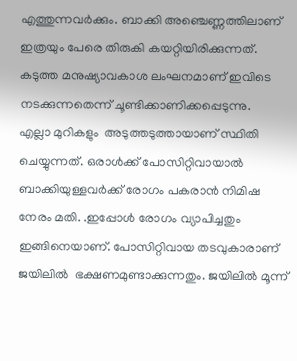എത്തുന്നവർക്കും. ബാക്കി അഞ്ചെണ്ണത്തിലാണ് ഇത്രയും പേരെ തിരുകി കയറ്റിയിരിക്കുന്നത്. കടുത്ത മനുഷ്യാവകാശ ലംഘനമാണ് ഇവിടെ നടക്കുന്നതെന്ന് ചൂണ്ടിക്കാണിക്കപ്പെടുന്നു.
എല്ലാ മുറികളും  അടുത്തടുത്തായാണ് സ്ഥിതി ചെയ്യുന്നത്. ഒരാൾക്ക് പോസിറ്റിവായാൽ ബാക്കിയുള്ളവർക്ക് രോഗം പകരാൻ നിമിഷ നേരം മതി. .ഇപ്പോൾ രോഗം വ്യാപിച്ചതും ഇങ്ങിനെയാണ്‌. പോസിറ്റിവായ തടവുകാരാണ് ജയിലിൽ  ഭക്ഷണമുണ്ടാക്കുന്നതും. ജയിലിൽ മൂന്ന്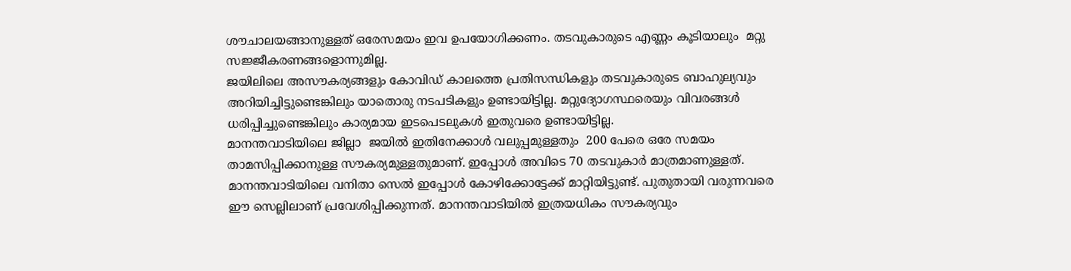ശൗചാലയങ്ങാനുള്ളത് ഒരേസമയം ഇവ ഉപയോഗിക്കണം. തടവുകാരുടെ എണ്ണം കൂടിയാലും  മറ്റു സജ്ജീകരണങ്ങളൊന്നുമില്ല.
ജയിലിലെ അസൗകര്യങ്ങളും കോവിഡ് കാലത്തെ പ്രതിസന്ധികളും തടവുകാരുടെ ബാഹുല്യവും  അറിയിച്ചിട്ടുണ്ടെങ്കിലും യാതൊരു നടപടികളും ഉണ്ടായിട്ടില്ല. മറ്റുദ്യോഗസ്ഥരെയും വിവരങ്ങൾ ധരിപ്പിച്ചുണ്ടെങ്കിലും കാര്യമായ ഇടപെടലുകൾ ഇതുവരെ ഉണ്ടായിട്ടില്ല.
മാനന്തവാടിയിലെ ജില്ലാ  ജയിൽ ഇതിനേക്കാൾ വലുപ്പമുള്ളതും  200 പേരെ ഒരേ സമയം താമസിപ്പിക്കാനുള്ള സൗകര്യമുള്ളതുമാണ്. ഇപ്പോൾ അവിടെ 70 തടവുകാർ മാത്രമാണുള്ളത്. മാനന്തവാടിയിലെ വനിതാ സെൽ ഇപ്പോൾ കോഴിക്കോട്ടേക്ക് മാറ്റിയിട്ടുണ്ട്. പുതുതായി വരുന്നവരെ ഈ സെല്ലിലാണ് പ്രവേശിപ്പിക്കുന്നത്. മാനന്തവാടിയിൽ ഇത്രയധികം സൗകര്യവും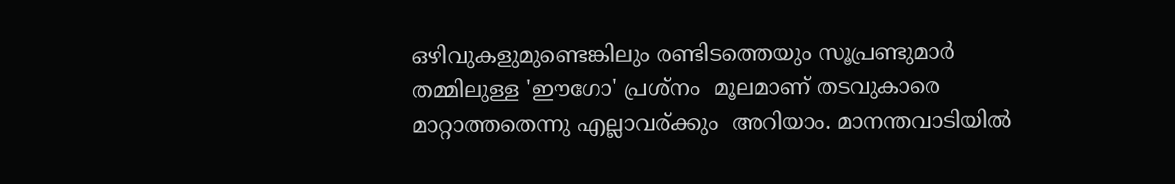ഒഴിവുകളുമുണ്ടെങ്കിലും രണ്ടിടത്തെയും സൂപ്രണ്ടുമാർ തമ്മിലുള്ള 'ഈഗോ' പ്രശ്നം  മൂലമാണ് തടവുകാരെ മാറ്റാത്തതെന്നു എല്ലാവര്ക്കും  അറിയാം. മാനന്തവാടിയിൽ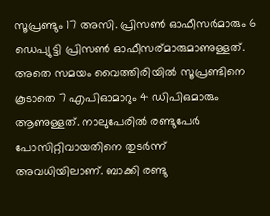സൂപ്രണ്ടും 17 അസി. പ്രിസൺ ഓഫീസർമാരും 6 ഡെപ്യുട്ടി പ്രിസൺ ഓഫീസര്മാരുമാണുള്ളത്. അതെ സമയം വൈത്തിരിയിൽ സൂപ്രണ്ടിനെ കൂടാതെ 7 എപിഓമാറും 4 ഡിപിഒമാരും ആണുള്ളത്. നാലുപേരിൽ രണ്ടുപേർ പോസിറ്റിവായതിനെ തുടർന്ന് അവധിയിലാണ്. ബാക്കി രണ്ടു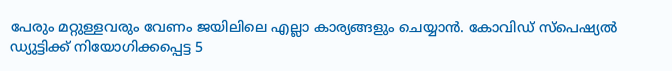പേരും മറ്റുള്ളവരും വേണം ജയിലിലെ എല്ലാ കാര്യങ്ങളും ചെയ്യാൻ. കോവിഡ് സ്‌പെഷ്യൽ ഡ്യുട്ടിക്ക് നിയോഗിക്കപ്പെട്ട 5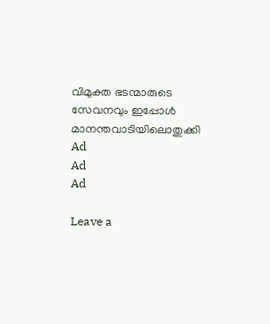വിമുക്ത ഭടന്മാരുടെ സേവനവും ഇപ്പോൾ മാനന്തവാടിയിലൊതുക്കി
Ad
Ad
Ad

Leave a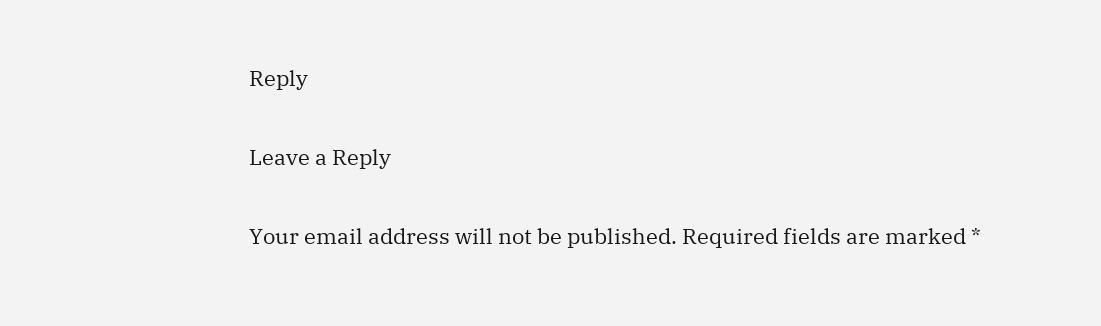Reply

Leave a Reply

Your email address will not be published. Required fields are marked *